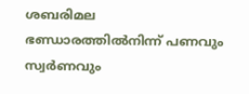ശബരിമല ഭണ്ഡാരത്തിൽനിന്ന് പണവും സ്വർണവും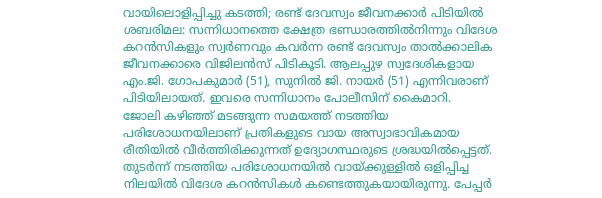വായിലൊളിപ്പിച്ചു കടത്തി; രണ്ട് ദേവസ്വം ജീവനക്കാർ പിടിയിൽ
ശബരിമല: സന്നിധാനത്തെ ക്ഷേത്ര ഭണ്ഡാരത്തിൽനിന്നും വിദേശ കറൻസികളും സ്വർണവും കവർന്ന രണ്ട് ദേവസ്വം താൽക്കാലിക ജീവനക്കാരെ വിജിലൻസ് പിടികൂടി. ആലപ്പുഴ സ്വദേശികളായ എം.ജി. ഗോപകുമാർ (51), സുനിൽ ജി. നായർ (51) എന്നിവരാണ് പിടിയിലായത്. ഇവരെ സന്നിധാനം പോലീസിന് കൈമാറി.
ജോലി കഴിഞ്ഞ് മടങ്ങുന്ന സമയത്ത് നടത്തിയ പരിശോധനയിലാണ് പ്രതികളുടെ വായ അസ്വാഭാവികമായ രീതിയിൽ വീർത്തിരിക്കുന്നത് ഉദ്യോഗസ്ഥരുടെ ശ്രദ്ധയിൽപ്പെട്ടത്. തുടർന്ന് നടത്തിയ പരിശോധനയിൽ വായ്ക്കുള്ളിൽ ഒളിപ്പിച്ച നിലയിൽ വിദേശ കറൻസികൾ കണ്ടെത്തുകയായിരുന്നു. പേപ്പർ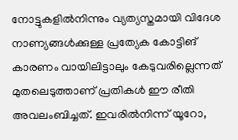നോട്ടുകളിൽനിന്നും വ്യത്യസ്തമായി വിദേശ നാണ്യങ്ങൾക്കുള്ള പ്രത്യേക കോട്ടിങ് കാരണം വായിലിട്ടാലും കേടുവരില്ലെന്നത് മുതലെടുത്താണ് പ്രതികൾ ഈ രീതി അവലംബിച്ചത്. ഇവരിൽനിന്ന് യൂറോ,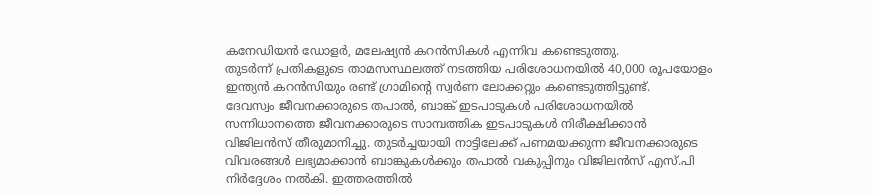കനേഡിയൻ ഡോളർ, മലേഷ്യൻ കറൻസികൾ എന്നിവ കണ്ടെടുത്തു.
തുടർന്ന് പ്രതികളുടെ താമസസ്ഥലത്ത് നടത്തിയ പരിശോധനയിൽ 40,000 രൂപയോളം ഇന്ത്യൻ കറൻസിയും രണ്ട് ഗ്രാമിന്റെ സ്വർണ ലോക്കറ്റും കണ്ടെടുത്തിട്ടുണ്ട്.
ദേവസ്വം ജീവനക്കാരുടെ തപാൽ, ബാങ്ക് ഇടപാടുകൾ പരിശോധനയിൽ
സന്നിധാനത്തെ ജീവനക്കാരുടെ സാമ്പത്തിക ഇടപാടുകൾ നിരീക്ഷിക്കാൻ വിജിലൻസ് തീരുമാനിച്ചു. തുടർച്ചയായി നാട്ടിലേക്ക് പണമയക്കുന്ന ജീവനക്കാരുടെ വിവരങ്ങൾ ലഭ്യമാക്കാൻ ബാങ്കുകൾക്കും തപാൽ വകുപ്പിനും വിജിലൻസ് എസ്.പി നിർദ്ദേശം നൽകി. ഇത്തരത്തിൽ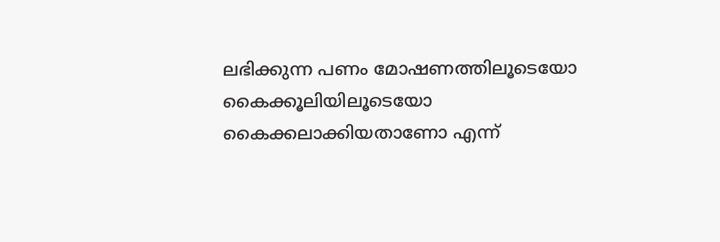ലഭിക്കുന്ന പണം മോഷണത്തിലൂടെയോ കൈക്കൂലിയിലൂടെയോ കൈക്കലാക്കിയതാണോ എന്ന്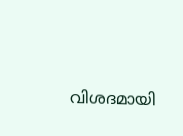വിശദമായി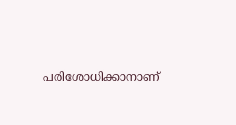പരിശോധിക്കാനാണ്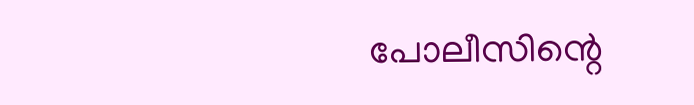പോലീസിന്റെ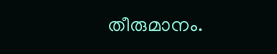തീരുമാനം.